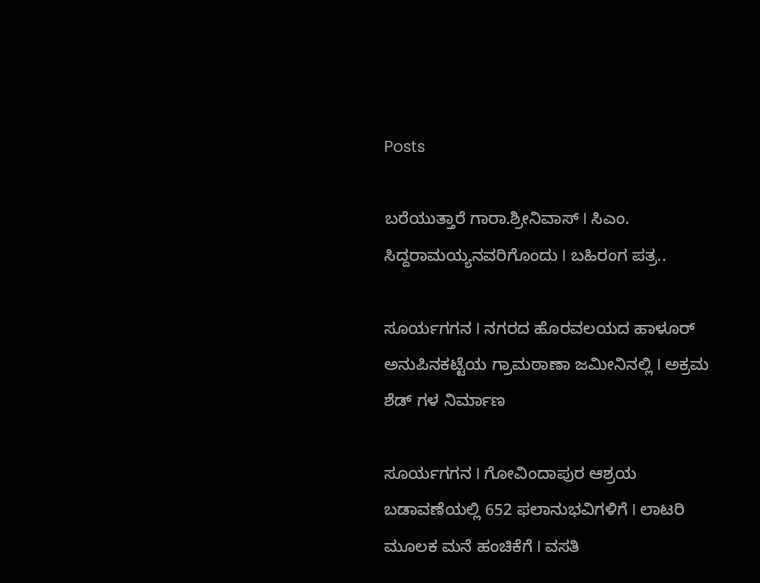Posts

ಬರೆಯುತ್ತಾರೆ ಗಾರಾ.ಶ್ರೀನಿವಾಸ್‌ I ಸಿಎಂ. ಸಿದ್ದರಾಮಯ್ಯನವರಿಗೊಂದು I ಬಹಿರಂಗ ಪತ್ರ..

ಸೂರ್ಯಗಗನ I ನಗರದ ಹೊರವಲಯದ ಹಾಳೂರ್ ಅನುಪಿನಕಟ್ಟೆಯ ಗ್ರಾಮಠಾಣಾ ಜಮೀನಿನಲ್ಲಿ I ಅಕ್ರಮ ಶೆಡ್ ಗಳ ನಿರ್ಮಾಣ

ಸೂರ್ಯಗಗನ I ಗೋವಿಂದಾಪುರ ಆಶ್ರಯ ಬಡಾವಣೆಯಲ್ಲಿ 652 ಫಲಾನುಭವಿಗಳಿಗೆ I ಲಾಟರಿ ಮೂಲಕ ಮನೆ ಹಂಚಿಕೆಗೆ I ವಸತಿ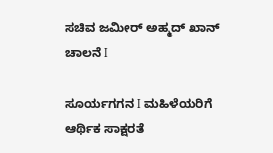ಸಚಿವ ಜಮೀರ್‌ ಅಹ್ಮದ್‌ ಖಾನ್‌ ಚಾಲನೆ I

ಸೂರ್ಯಗಗನ I ಮಹಿಳೆಯರಿಗೆ ಆರ್ಥಿಕ ಸಾಕ್ಷರತೆ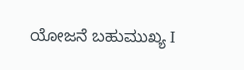ಯೋಜನೆ ಬಹುಮುಖ್ಯ I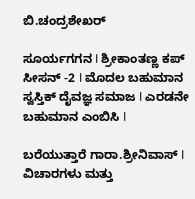ಬಿ.ಚಂದ್ರಶೇಖರ್

ಸೂರ್ಯಗಗನ I ಶ್ರೀಕಾಂತಣ್ಣ ಕಪ್ ಸೀಸನ್ -2 I ಮೊದಲ ಬಹುಮಾನ ಸ್ವಸ್ತಿಕ್ ದೈವಜ್ಞ ಸಮಾಜ I ಎರಡನೇ ಬಹುಮಾನ ಎಂಬಿಸಿ I

ಬರೆಯುತ್ತಾರೆ ಗಾರಾ.ಶ್ರೀನಿವಾಸ್ I ವಿಚಾರಗಳು ಮತ್ತು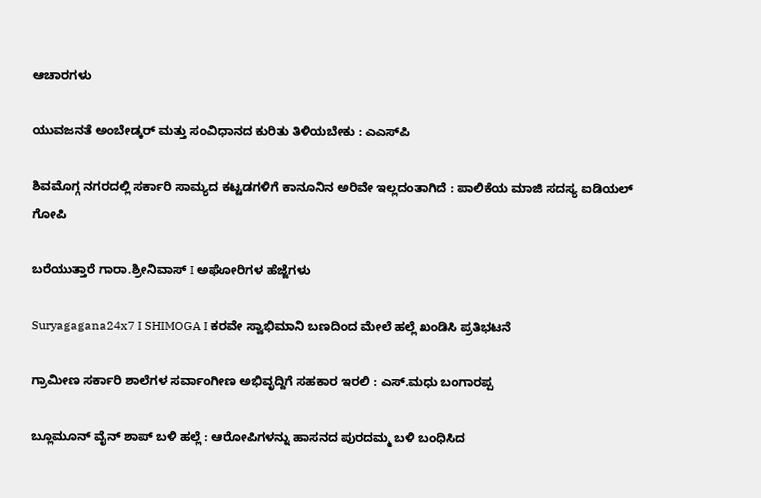ಆಚಾರಗಳು

ಯುವಜನತೆ ಅಂಬೇಡ್ಕರ್ ಮತ್ತು ಸಂವಿಧಾನದ ಕುರಿತು ತಿಳಿಯಬೇಕು : ಎಎಸ್‌ಪಿ

ಶಿವಮೊಗ್ಗ ನಗರದಲ್ಲಿ ಸರ್ಕಾರಿ ಸಾಮ್ಯದ ಕಟ್ಟಡಗಳಿಗೆ ಕಾನೂನಿನ ಅರಿವೇ ಇಲ್ಲದಂತಾಗಿದೆ : ಪಾಲಿಕೆಯ ಮಾಜಿ ಸದಸ್ಯ ಐಡಿಯಲ್ ಗೋಪಿ

ಬರೆಯುತ್ತಾರೆ ಗಾರಾ.ಶ್ರೀನಿವಾಸ್ I ಅಘೋರಿಗಳ ಹೆಜ್ಜೆಗಳು

Suryagagana24x7 I SHIMOGA I ಕರವೇ ಸ್ವಾಭಿಮಾನಿ ಬಣದಿಂದ ಮೇಲೆ ಹಲ್ಲೆ ಖಂಡಿಸಿ ಪ್ರತಿಭಟನೆ

ಗ್ರಾಮೀಣ ಸರ್ಕಾರಿ ಶಾಲೆಗಳ ಸರ್ವಾಂಗೀಣ ಅಭಿವೃದ್ದಿಗೆ ಸಹಕಾರ ಇರಲಿ : ಎಸ್.ಮಧು ಬಂಗಾರಪ್ಪ

ಬ್ಲೂಮೂನ್ ವೈನ್ ಶಾಪ್ ಬಳಿ ಹಲ್ಲೆ : ಆರೋಪಿಗಳನ್ನು ಹಾಸನದ ಪುರದಮ್ಮ ಬಳಿ ಬಂಧಿಸಿದ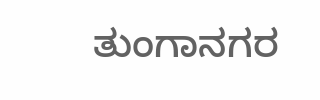ತುಂಗಾನಗರ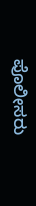ಪೊಲೀಸರು